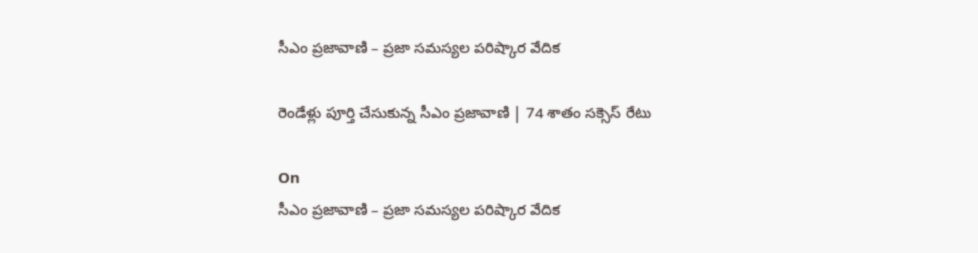సీఎం ప్రజావాణి – ప్రజా సమస్యల పరిష్కార వేదిక

రెండేళ్లు పూర్తి చేసుకున్న సీఎం ప్రజావాణి | 74 శాతం సక్సెస్ రేటు

On
సీఎం ప్రజావాణి – ప్రజా సమస్యల పరిష్కార వేదిక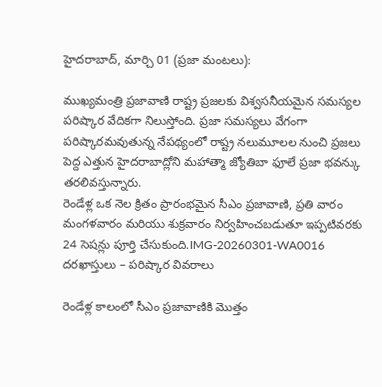హైదరాబాద్, మార్చి 01 (ప్రజా మంటలు):

ముఖ్యమంత్రి ప్రజావాణి రాష్ట్ర ప్రజలకు విశ్వసనీయమైన సమస్యల పరిష్కార వేదికగా నిలుస్తోంది. ప్రజా సమస్యలు వేగంగా పరిష్కారమవుతున్న నేపథ్యంలో రాష్ట్ర నలుమూలల నుంచి ప్రజలు పెద్ద ఎత్తున హైదరాబాద్లోని మహాత్మా జ్యోతిబా ఫూలే ప్రజా భవన్కు తరలివస్తున్నారు.
రెండేళ్ల ఒక నెల క్రితం ప్రారంభమైన సీఎం ప్రజావాణి, ప్రతి వారం మంగళవారం మరియు శుక్రవారం నిర్వహించబడుతూ ఇప్పటివరకు 24 సెషన్లు పూర్తి చేసుకుంది.IMG-20260301-WA0016
దరఖాస్తులు – పరిష్కార వివరాలు

రెండేళ్ల కాలంలో సీఎం ప్రజావాణికి మొత్తం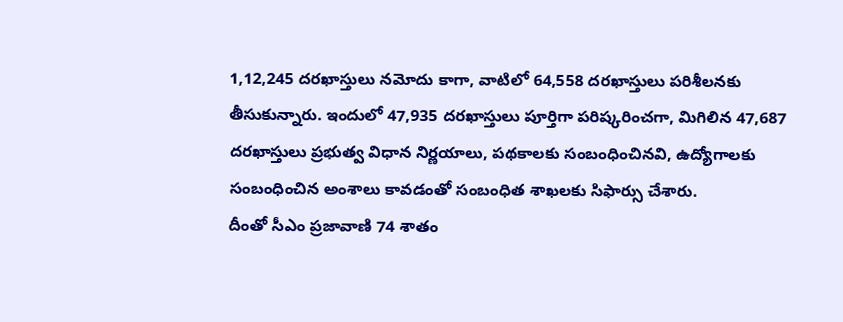1,12,245 దరఖాస్తులు నమోదు కాగా, వాటిలో 64,558 దరఖాస్తులు పరిశీలనకు తీసుకున్నారు. ఇందులో 47,935 దరఖాస్తులు పూర్తిగా పరిష్కరించగా, మిగిలిన 47,687 దరఖాస్తులు ప్రభుత్వ విధాన నిర్ణయాలు, పథకాలకు సంబంధించినవి, ఉద్యోగాలకు సంబంధించిన అంశాలు కావడంతో సంబంధిత శాఖలకు సిఫార్సు చేశారు.
దీంతో సీఎం ప్రజావాణి 74 శాతం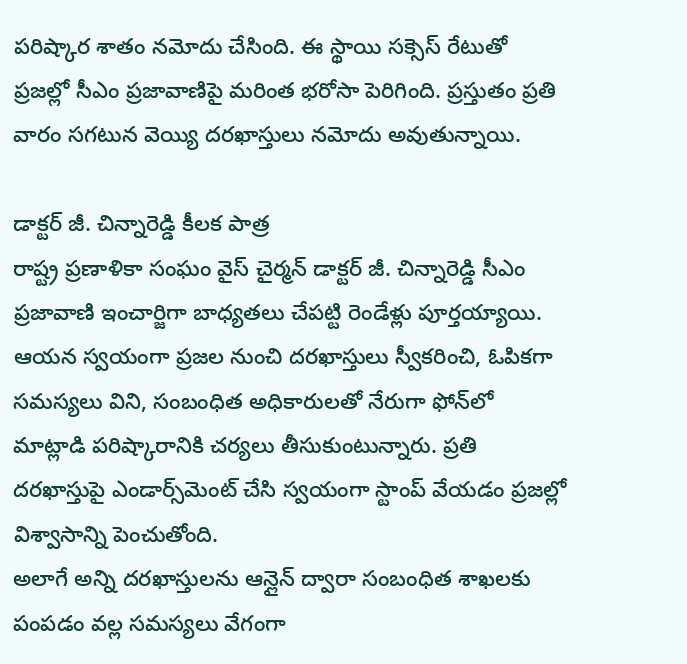పరిష్కార శాతం నమోదు చేసింది. ఈ స్థాయి సక్సెస్ రేటుతో ప్రజల్లో సీఎం ప్రజావాణిపై మరింత భరోసా పెరిగింది. ప్రస్తుతం ప్రతి వారం సగటున వెయ్యి దరఖాస్తులు నమోదు అవుతున్నాయి.

డాక్టర్ జీ. చిన్నారెడ్డి కీలక పాత్ర
రాష్ట్ర ప్రణాళికా సంఘం వైస్ చైర్మన్ డాక్టర్ జీ. చిన్నారెడ్డి సీఎం ప్రజావాణి ఇంచార్జిగా బాధ్యతలు చేపట్టి రెండేళ్లు పూర్తయ్యాయి. ఆయన స్వయంగా ప్రజల నుంచి దరఖాస్తులు స్వీకరించి, ఓపికగా సమస్యలు విని, సంబంధిత అధికారులతో నేరుగా ఫోన్‌లో మాట్లాడి పరిష్కారానికి చర్యలు తీసుకుంటున్నారు. ప్రతి దరఖాస్తుపై ఎండార్స్‌మెంట్ చేసి స్వయంగా స్టాంప్ వేయడం ప్రజల్లో విశ్వాసాన్ని పెంచుతోంది.
అలాగే అన్ని దరఖాస్తులను ఆన్లైన్ ద్వారా సంబంధిత శాఖలకు పంపడం వల్ల సమస్యలు వేగంగా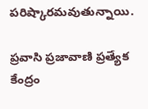పరిష్కారమవుతున్నాయి.

ప్రవాసి ప్రజావాణి ప్రత్యేక కేంద్రం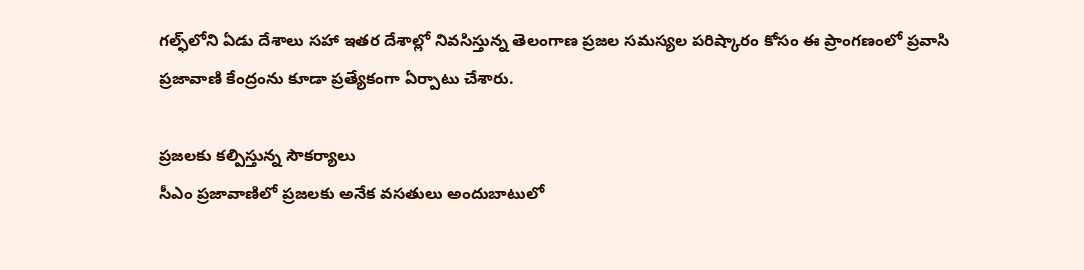గల్ఫ్‌లోని ఏడు దేశాలు సహా ఇతర దేశాల్లో నివసిస్తున్న తెలంగాణ ప్రజల సమస్యల పరిష్కారం కోసం ఈ ప్రాంగణంలో ప్రవాసి ప్రజావాణి కేంద్రంను కూడా ప్రత్యేకంగా ఏర్పాటు చేశారు.

ప్రజలకు కల్పిస్తున్న సౌకర్యాలు
సీఎం ప్రజావాణిలో ప్రజలకు అనేక వసతులు అందుబాటులో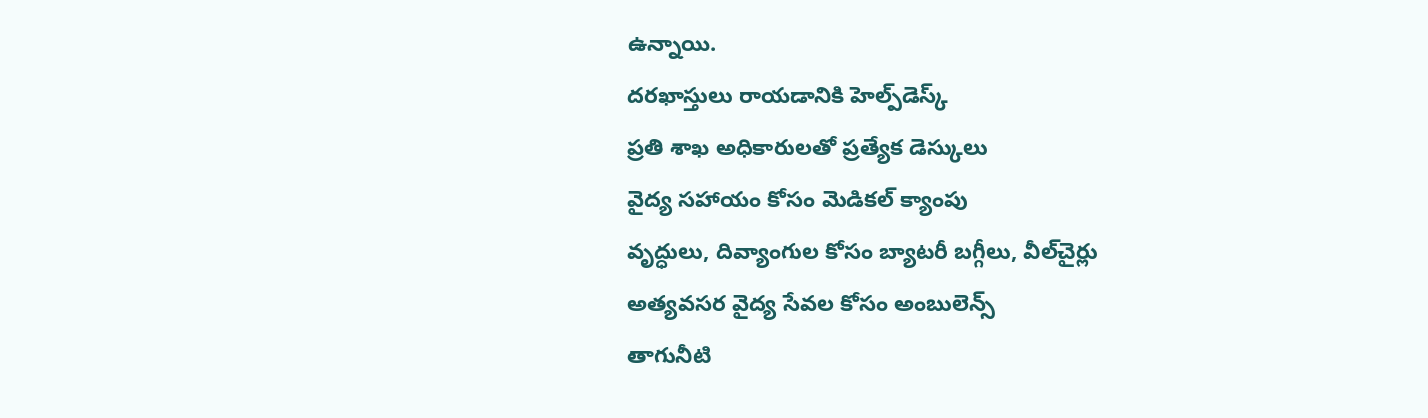ఉన్నాయి.
దరఖాస్తులు రాయడానికి హెల్ప్‌డెస్క్
ప్రతి శాఖ అధికారులతో ప్రత్యేక డెస్కులు
వైద్య సహాయం కోసం మెడికల్ క్యాంపు
వృద్ధులు, దివ్యాంగుల కోసం బ్యాటరీ బగ్గీలు, వీల్‌చైర్లు
అత్యవసర వైద్య సేవల కోసం అంబులెన్స్
తాగునీటి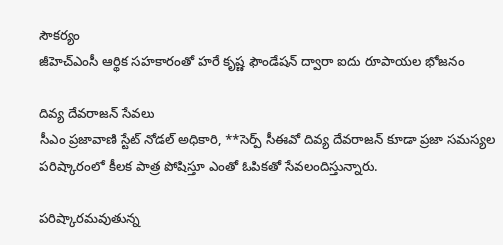సౌకర్యం
జీహెచ్‌ఎంసీ ఆర్థిక సహకారంతో హరే కృష్ణ ఫౌండేషన్ ద్వారా ఐదు రూపాయల భోజనం

దివ్య దేవరాజన్ సేవలు
సీఎం ప్రజావాణి స్టేట్ నోడల్ అధికారి, **సెర్ప్ సీఈవో దివ్య దేవరాజన్ కూడా ప్రజా సమస్యల పరిష్కారంలో కీలక పాత్ర పోషిస్తూ ఎంతో ఓపికతో సేవలందిస్తున్నారు.

పరిష్కారమవుతున్న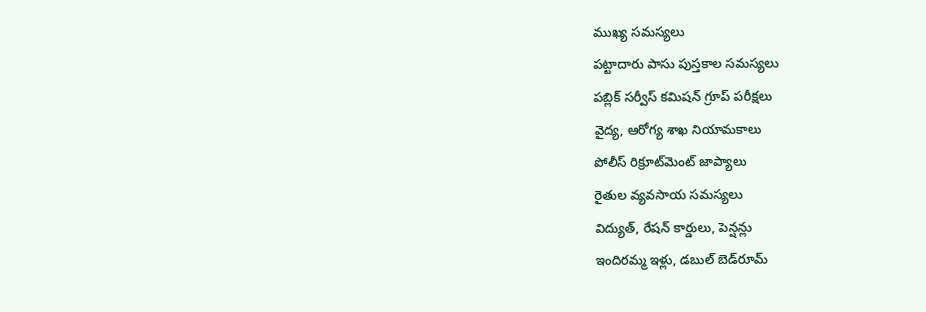ముఖ్య సమస్యలు
పట్టాదారు పాసు పుస్తకాల సమస్యలు
పబ్లిక్ సర్వీస్ కమిషన్ గ్రూప్ పరీక్షలు
వైద్య, ఆరోగ్య శాఖ నియామకాలు
పోలీస్ రిక్రూట్‌మెంట్ జాప్యాలు
రైతుల వ్యవసాయ సమస్యలు
విద్యుత్, రేషన్ కార్డులు, పెన్షన్లు
ఇందిరమ్మ ఇళ్లు, డబుల్ బెడ్‌రూమ్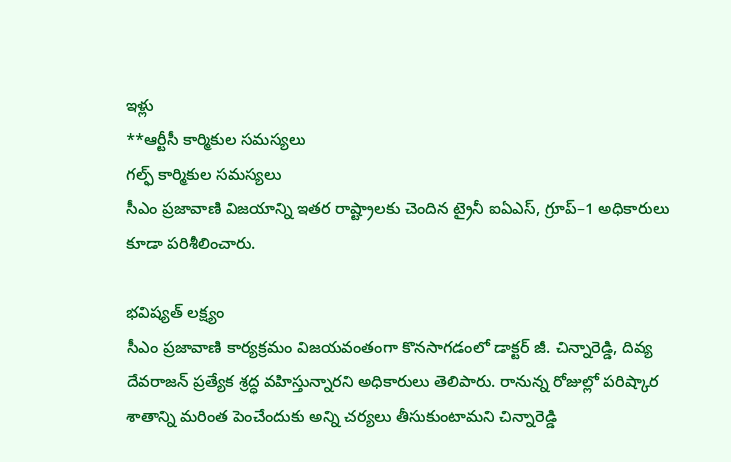ఇళ్లు
**ఆర్టీసీ కార్మికుల సమస్యలు
గల్ఫ్ కార్మికుల సమస్యలు
సీఎం ప్రజావాణి విజయాన్ని ఇతర రాష్ట్రాలకు చెందిన ట్రైనీ ఐఏఎస్, గ్రూప్–1 అధికారులు కూడా పరిశీలించారు.

భవిష్యత్ లక్ష్యం
సీఎం ప్రజావాణి కార్యక్రమం విజయవంతంగా కొనసాగడంలో డాక్టర్ జీ. చిన్నారెడ్డి, దివ్య దేవరాజన్ ప్రత్యేక శ్రద్ధ వహిస్తున్నారని అధికారులు తెలిపారు. రానున్న రోజుల్లో పరిష్కార శాతాన్ని మరింత పెంచేందుకు అన్ని చర్యలు తీసుకుంటామని చిన్నారెడ్డి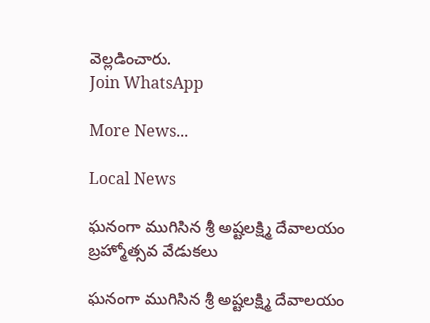వెల్లడించారు.
Join WhatsApp

More News...

Local News

ఘనంగా ముగిసిన శ్రీ అష్టలక్ష్మి దేవాలయం బ్రహ్మోత్సవ వేడుకలు

ఘనంగా ముగిసిన శ్రీ అష్టలక్ష్మి దేవాలయం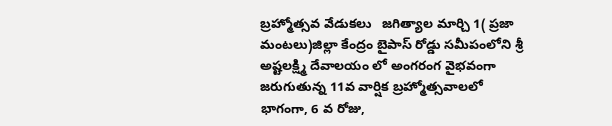బ్రహ్మోత్సవ వేడుకలు   జగిత్యాల మార్చి 1( ప్రజా మంటలు)జిల్లా కేంద్రం బైపాస్ రోడ్డు సమీపంలోని శ్రీ అష్టలక్ష్మి దేవాలయం లో అంగరంగ వైభవంగా జరుగుతున్న 11వ వార్షిక బ్రహ్మోత్సవాలలో భాగంగా, 6 వ రోజు,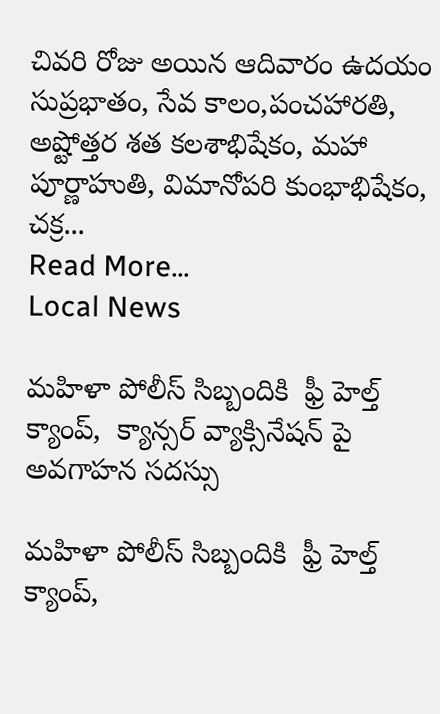చివరి రోజు అయిన ఆదివారం ఉదయం సుప్రభాతం, సేవ కాలం,పంచహారతి, అష్టోత్తర శత కలశాభిషేకం, మహా పూర్ణాహుతి, విమానోపరి కుంభాభిషేకం, చక్ర...
Read More...
Local News

మహిళా పోలీస్ సిబ్బందికి  ఫ్రీ హెల్త్ క్యాంప్,  క్యాన్సర్ వ్యాక్సినేషన్ పై అవగాహన సదస్సు

మహిళా పోలీస్ సిబ్బందికి  ఫ్రీ హెల్త్ క్యాంప్,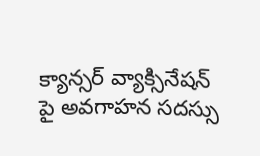క్యాన్సర్ వ్యాక్సినేషన్ పై అవగాహన సదస్సు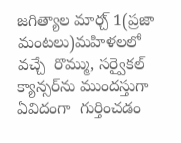జగిత్యాల మార్చ్ 1(ప్రజా మంటలు)మహిళలలో వచ్చే  రొమ్ము, సర్వైకల్  క్యాన్సర్‌ను ముందస్తుగా ఏవిదంగా  గుర్తించడం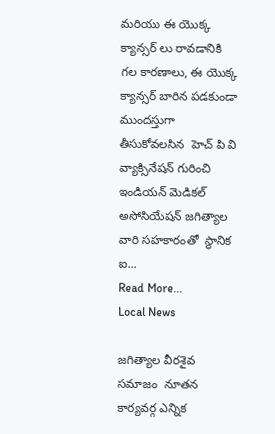మరియు ఈ యొక్క క్యాన్సర్‌ లు రావడానికి గల కారణాలు, ఈ యొక్క క్యాన్సర్ బారిన పడకుండా ముందస్తుగా తీసుకోవలసిన  హెచ్ పి వి వ్యాక్సినేషన్ గురించి ఇండియన్ మెడికల్ అసోసియేషన్ జగిత్యాల వారి సహకారంతో  స్థానిక  ఐ...
Read More...
Local News

జగిత్యాల వీరశైవ సమాజం  నూతన కార్యవర్గ ఎన్నిక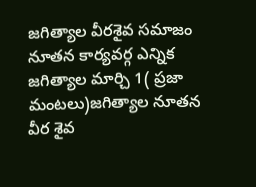జగిత్యాల వీరశైవ సమాజం  నూతన కార్యవర్గ ఎన్నిక  జగిత్యాల మార్చి 1( ప్రజా మంటలు)జగిత్యాల నూతన వీర శైవ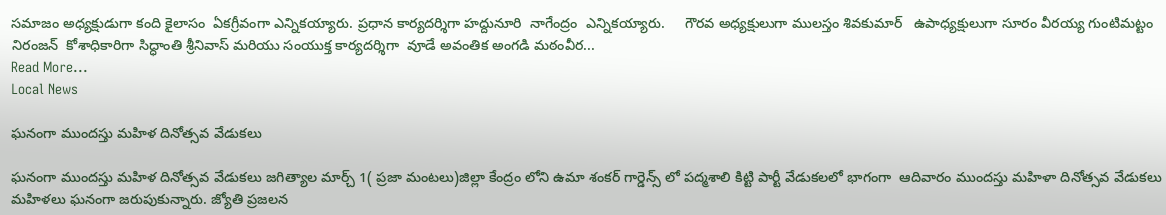సమాజం అధ్యక్షుడుగా కంది కైలాసం  ఏకగ్రీవంగా ఎన్నికయ్యారు. ప్రధాన కార్యదర్శిగా హద్దునూరి  నాగేంద్రం  ఎన్నికయ్యారు.     గౌరవ అధ్యక్షులుగా ములస్తం శివకుమార్   ఉపాధ్యక్షులుగా సూరం వీరయ్య గుంటిమట్టం నిరంజన్  కోశాధికారిగా సిద్ధాంతి శ్రీనివాస్ మరియు సంయుక్త కార్యదర్శిగా  వూడే అవంతిక అంగడి మఠంవీర...
Read More...
Local News

ఘనంగా ముందస్తు మహిళ దినోత్సవ వేడుకలు

ఘనంగా ముందస్తు మహిళ దినోత్సవ వేడుకలు జగిత్యాల మార్చ్ 1( ప్రజా మంటలు)జిల్లా కేంద్రం లోని ఉమా శంకర్ గార్డెన్స్ లో పద్మశాలి కిట్టి పార్టీ వేడుకలలో భాగంగా  ఆదివారం ముందస్తు మహిళా దినోత్సవ వేడుకలు మహిళలు ఘనంగా జరుపుకున్నారు. జ్యోతి ప్రజలన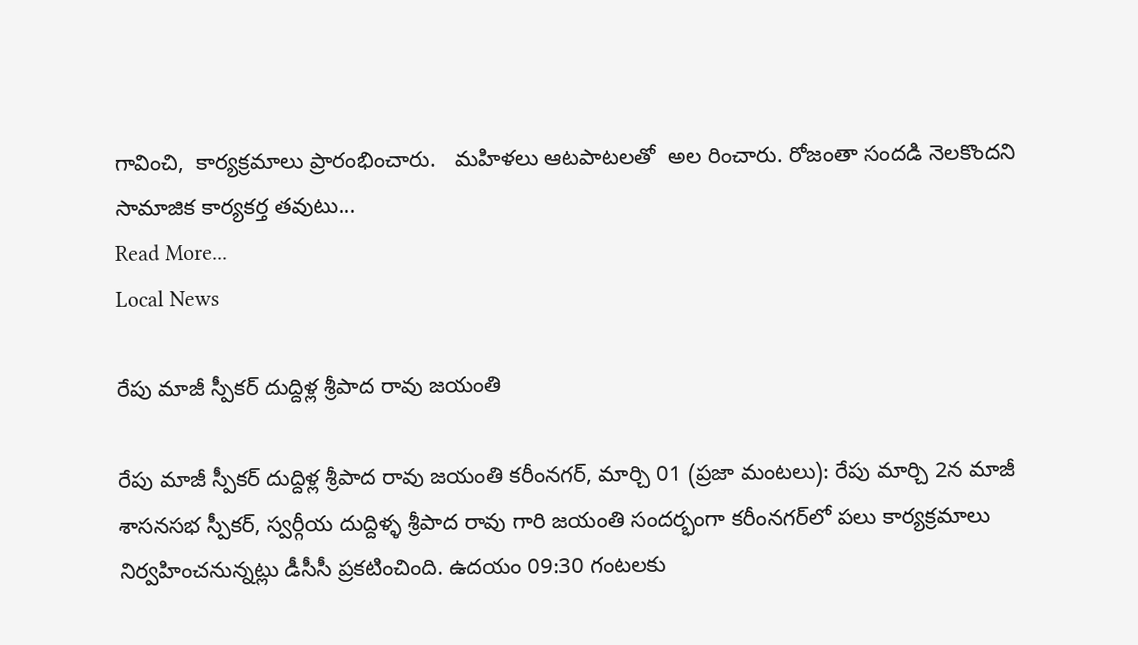గావించి,  కార్యక్రమాలు ప్రారంభించారు.   మహిళలు ఆటపాటలతో  అల రించారు. రోజంతా సందడి నెలకొందని సామాజిక కార్యకర్త తవుటు...
Read More...
Local News

రేపు మాజీ స్పీకర్ దుద్దిళ్ల శ్రీపాద రావు జయంతి

రేపు మాజీ స్పీకర్ దుద్దిళ్ల శ్రీపాద రావు జయంతి కరీంనగర్, మార్చి 01 (ప్రజా మంటలు): రేపు మార్చి 2న మాజీ శాసనసభ స్పీకర్, స్వర్గీయ దుద్దిళ్ళ శ్రీపాద రావు గారి జయంతి సందర్భంగా కరీంనగర్‌లో పలు కార్యక్రమాలు నిర్వహించనున్నట్లు డీసీసీ ప్రకటించింది. ఉదయం 09:30 గంటలకు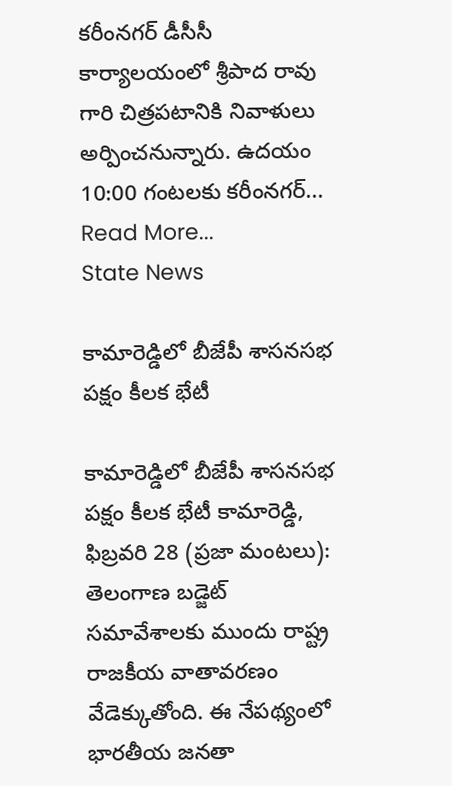కరీంనగర్ డీసీసీ కార్యాలయంలో శ్రీపాద రావు గారి చిత్రపటానికి నివాళులు అర్పించనున్నారు. ఉదయం 10:00 గంటలకు కరీంనగర్...
Read More...
State News

కామారెడ్డిలో బీజేపీ శాసనసభ పక్షం కీలక భేటీ

కామారెడ్డిలో బీజేపీ శాసనసభ పక్షం కీలక భేటీ కామారెడ్డి, ఫిబ్రవరి 28 (ప్రజా మంటలు): తెలంగాణ బడ్జెట్ సమావేశాలకు ముందు రాష్ట్ర రాజకీయ వాతావరణం వేడెక్కుతోంది. ఈ నేపథ్యంలో భారతీయ జనతా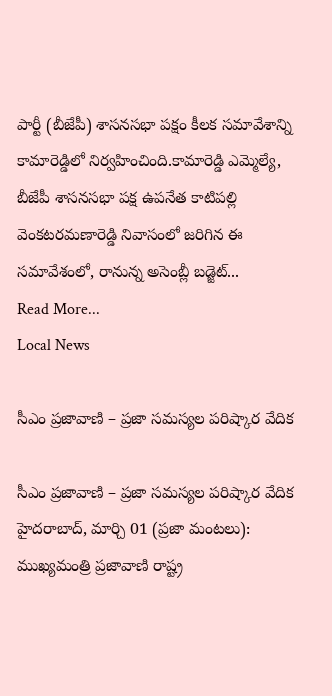పార్టీ (బీజేపీ) శాసనసభా పక్షం కీలక సమావేశాన్ని కామారెడ్డిలో నిర్వహించింది.కామారెడ్డి ఎమ్మెల్యే, బీజేపీ శాసనసభా పక్ష ఉపనేత కాటిపల్లి వెంకటరమణారెడ్డి నివాసంలో జరిగిన ఈ సమావేశంలో, రానున్న అసెంబ్లీ బడ్జెట్...
Read More...
Local News

సీఎం ప్రజావాణి – ప్రజా సమస్యల పరిష్కార వేదిక

సీఎం ప్రజావాణి – ప్రజా సమస్యల పరిష్కార వేదిక హైదరాబాద్, మార్చి 01 (ప్రజా మంటలు): ముఖ్యమంత్రి ప్రజావాణి రాష్ట్ర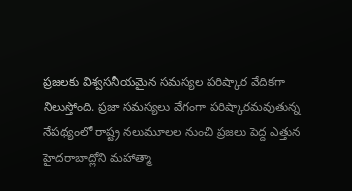ప్రజలకు విశ్వసనీయమైన సమస్యల పరిష్కార వేదికగా నిలుస్తోంది. ప్రజా సమస్యలు వేగంగా పరిష్కారమవుతున్న నేపథ్యంలో రాష్ట్ర నలుమూలల నుంచి ప్రజలు పెద్ద ఎత్తున హైదరాబాద్లోని మహాత్మా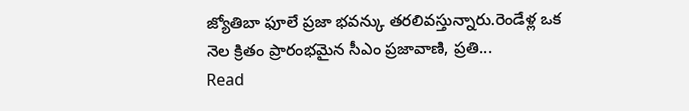జ్యోతిబా ఫూలే ప్రజా భవన్కు తరలివస్తున్నారు.రెండేళ్ల ఒక నెల క్రితం ప్రారంభమైన సీఎం ప్రజావాణి, ప్రతి...
Read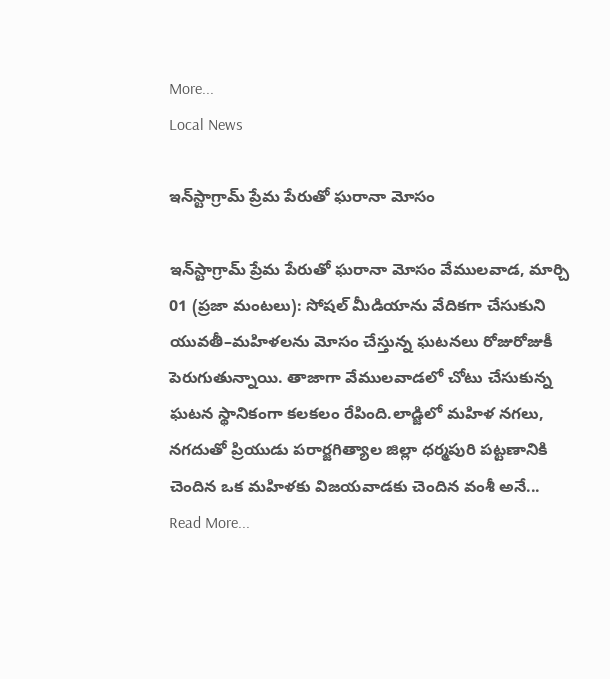More...
Local News

ఇన్‌స్టాగ్రామ్ ప్రేమ పేరుతో ఘరానా మోసం

ఇన్‌స్టాగ్రామ్ ప్రేమ పేరుతో ఘరానా మోసం వేములవాడ, మార్చి 01 (ప్రజా మంటలు): సోషల్ మీడియాను వేదికగా చేసుకుని యువతీ–మహిళలను మోసం చేస్తున్న ఘటనలు రోజురోజుకీ పెరుగుతున్నాయి. తాజాగా వేములవాడలో చోటు చేసుకున్న ఘటన స్థానికంగా కలకలం రేపింది.లాడ్జిలో మహిళ నగలు, నగదుతో ప్రియుడు పరార్జగిత్యాల జిల్లా ధర్మపురి పట్టణానికి చెందిన ఒక మహిళకు విజయవాడకు చెందిన వంశీ అనే...
Read More...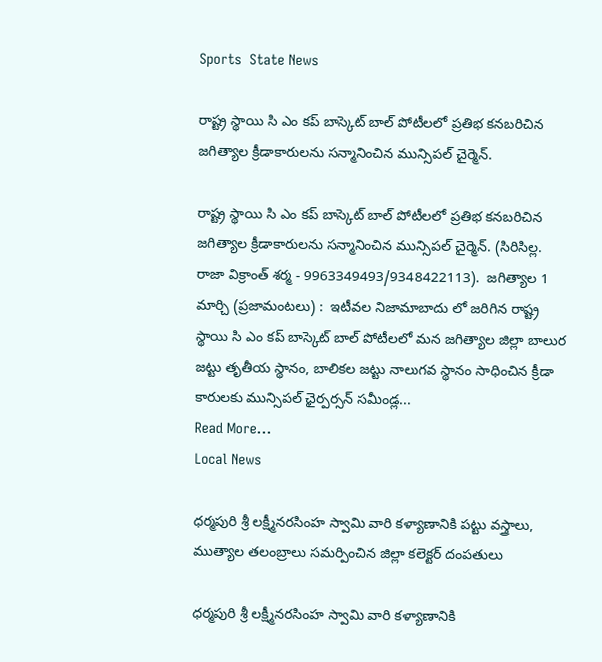Sports  State News

రాష్ట్ర స్థాయి సి ఎం కప్ బాస్కెట్ బాల్ పోటీలలో ప్రతిభ కనబరిచిన జగిత్యాల క్రీడాకారులను సన్మానించిన మున్సిపల్ చైర్మెన్.

రాష్ట్ర స్థాయి సి ఎం కప్ బాస్కెట్ బాల్ పోటీలలో ప్రతిభ కనబరిచిన జగిత్యాల క్రీడాకారులను సన్మానించిన మున్సిపల్ చైర్మెన్. (సిరిసిల్ల. రాజా విక్రాంత్ శర్మ - 9963349493/9348422113).  జగిత్యాల 1 మార్చి (ప్రజామంటలు) :  ఇటీవల నిజామాబాదు లో జరిగిన రాష్ట్ర స్థాయి సి ఎం కప్ బాస్కెట్ బాల్ పోటీలలో మన జగిత్యాల జిల్లా బాలుర జట్టు తృతీయ స్థానం, బాలికల జట్టు నాలుగవ స్థానం సాధించిన క్రీడా కారులకు మున్సిపల్ ఛైర్పర్సన్ సమీండ్ల...
Read More...
Local News

ధర్మపురి శ్రీ లక్ష్మీనరసింహ స్వామి వారి కళ్యాణానికి పట్టు వస్త్రాలు, ముత్యాల తలంబ్రాలు సమర్పించిన జిల్లా కలెక్టర్ దంపతులు

ధర్మపురి శ్రీ లక్ష్మీనరసింహ స్వామి వారి కళ్యాణానికి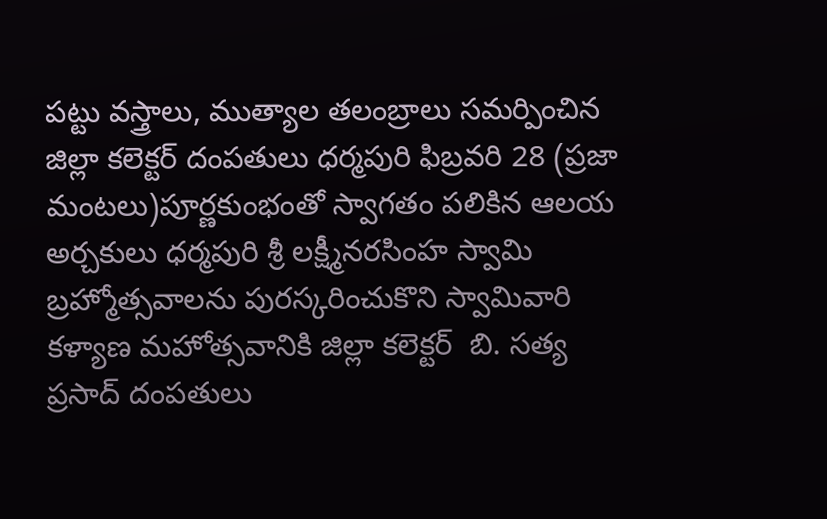పట్టు వస్త్రాలు, ముత్యాల తలంబ్రాలు సమర్పించిన జిల్లా కలెక్టర్ దంపతులు ధర్మపురి ఫిబ్రవరి 28 (ప్రజా మంటలు)పూర్ణకుంభంతో స్వాగతం పలికిన ఆలయ అర్చకులు ధర్మపురి శ్రీ లక్ష్మీనరసింహ స్వామి బ్రహ్మోత్సవాలను పురస్కరించుకొని స్వామివారి కళ్యాణ మహోత్సవానికి జిల్లా కలెక్టర్  బి. సత్య ప్రసాద్ దంపతులు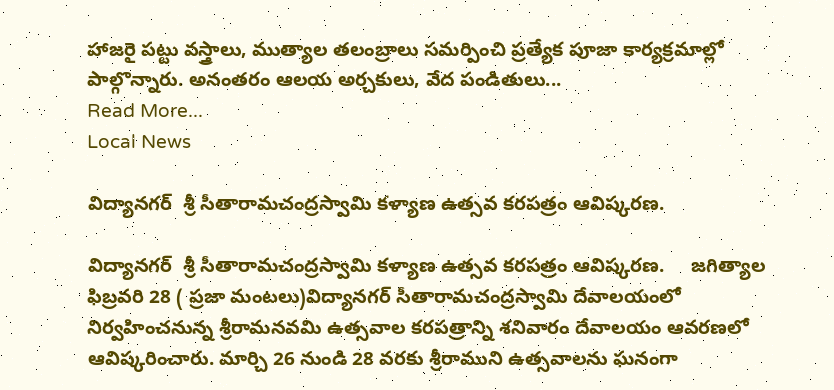హాజరై పట్టు వస్త్రాలు, ముత్యాల తలంబ్రాలు సమర్పించి ప్రత్యేక పూజా కార్యక్రమాల్లో పాల్గొన్నారు. అనంతరం ఆలయ అర్చకులు, వేద పండితులు...
Read More...
Local News

విద్యానగర్  శ్రీ సీతారామచంద్రస్వామి కళ్యాణ ఉత్సవ కరపత్రం ఆవిష్కరణ.

విద్యానగర్  శ్రీ సీతారామచంద్రస్వామి కళ్యాణ ఉత్సవ కరపత్రం ఆవిష్కరణ.     జగిత్యాల ఫిబ్రవరి 28 ( ప్రజా మంటలు)విద్యానగర్ సీతారామచంద్రస్వామి దేవాలయంలో నిర్వహించనున్న శ్రీరామనవమి ఉత్సవాల కరపత్రాన్ని శనివారం దేవాలయం ఆవరణలో ఆవిష్కరించారు. మార్చి 26 నుండి 28 వరకు శ్రీరాముని ఉత్సవాలను ఘనంగా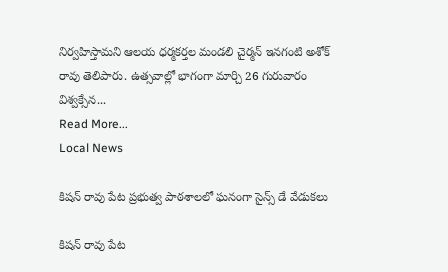నిర్వహిస్తామని ఆలయ ధర్మకర్తల మండలి చైర్మన్ ఇనగంటి అశోక్ రావు తెలిపారు. ఉత్సవాల్లో భాగంగా మార్చి 26 గురువారం విశ్వక్సేన...
Read More...
Local News

కిషన్ రావు పేట ప్రభుత్వ పాఠశాలలో ఘనంగా సైన్స్ డే వేడుకలు

కిషన్ రావు పేట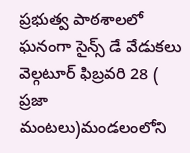ప్రభుత్వ పాఠశాలలో ఘనంగా సైన్స్ డే వేడుకలు    వెల్గటూర్ ఫిబ్రవరి 28 ( ప్రజా మంటలు)మండలంలోని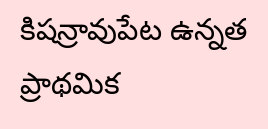కిషన్రావుపేట ఉన్నత ప్రాథమిక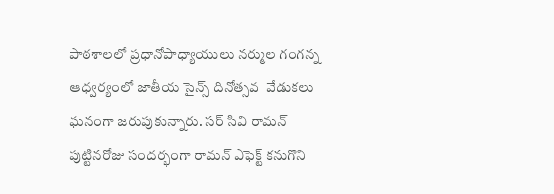పాఠశాలలో ప్రధానోపాధ్యాయులు నర్ముల గంగన్న ఆధ్వర్యంలో జాతీయ సైన్స్ దినోత్సవ  వేడుకలు ఘనంగా జరుపుకున్నారు. సర్ సివి రామన్ పుట్టినరోజు సందర్భంగా రామన్ ఎఫెక్ట్ కనుగొని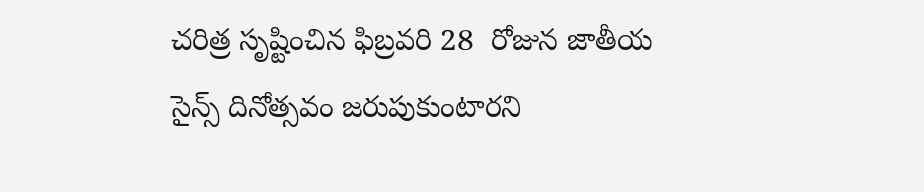చరిత్ర సృష్టించిన ఫిబ్రవరి 28  రోజున జాతీయ సైన్స్ దినోత్సవం జరుపుకుంటారని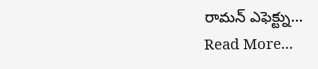రామన్ ఎఫెక్ట్ను...
Read More...